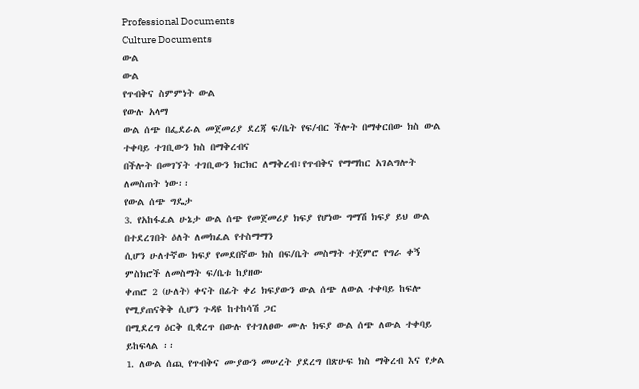Professional Documents
Culture Documents
ውል
ውል
የጥብቅና ስምምነት ውል
የውሉ አላማ
ውል ሰጭ በፌደራል መጀመሪያ ደረጃ ፍ/ቤት የፍ/ብር ችሎት በማቀርበው ክስ ውል ተቀባይ ተገቢውን ክስ በማቅረብና
በችሎት በመገኘት ተገቢውን ክርክር ለማቅረብ፣የጥብቅና የማማከር አገልግሎት ለመስጠት ነው፡፡
የውል ሰጭ ግዴታ
3. የአከፋፈል ሁኔታ ውል ሰጭ የመጀመሪያ ክፍያ የሆነው ግማሽ ክፍያ ይህ ውል በተደረገበት ዕለት ለመክፈል የተስማማን
ሲሆን ሁለተኛው ክፍያ የመደበኛው ክስ በፍ/ቤት መስማት ተጀምሮ የግራ ቀኝ ምስክሮች ለመስማት ፍ/ቤቱ ከያዘው
ቀጠሮ 2 (ሁለት) ቀናት በፊት ቀሪ ክፍያውን ውል ሰጭ ለውል ተቀባይ ከፍሎ የሚያጠናቅቅ ሲሆን ጉዳዩ ከተከሳሽ ጋር
በሚደረግ ዕርቅ ቢቋረጥ በውሉ የተገለፀው ሙሉ ክፍያ ውል ሰጭ ለውል ተቀባይ ይከፍላል ፡፡
1. ለውል ሰጪ የጥብቅና ሙያውን መሠረት ያደረግ በጽሁፍ ክስ ማቅረብ እና የቃል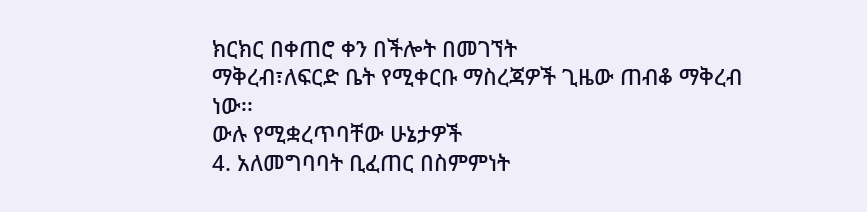ክርክር በቀጠሮ ቀን በችሎት በመገኘት
ማቅረብ፣ለፍርድ ቤት የሚቀርቡ ማስረጃዎች ጊዜው ጠብቆ ማቅረብ ነው፡፡
ውሉ የሚቋረጥባቸው ሁኔታዎች
4. አለመግባባት ቢፈጠር በስምምነት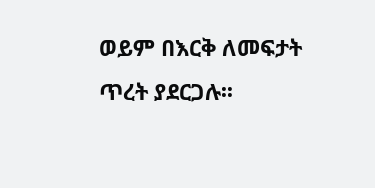ወይም በእርቅ ለመፍታት ጥረት ያደርጋሉ፡፡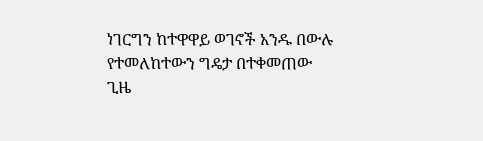ነገርግን ከተዋዋይ ወገኖች አንዱ በውሉ
የተመለከተውን ግዴታ በተቀመጠው ጊዜ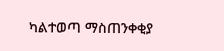ካልተወጣ ማስጠንቀቂያ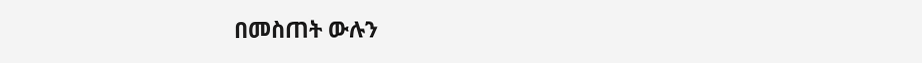በመስጠት ውሉን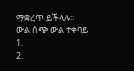ማቋረጥ ይችላሉ፡፡
ውል ሰጭ ውል ተቀባይ
1.
2.